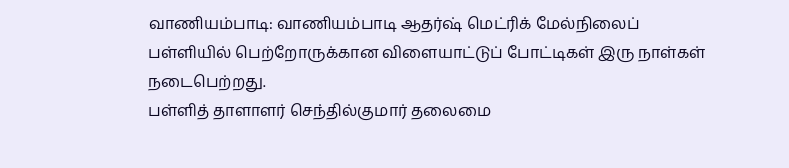வாணியம்பாடி: வாணியம்பாடி ஆதர்ஷ் மெட்ரிக் மேல்நிலைப் பள்ளியில் பெற்றோருக்கான விளையாட்டுப் போட்டிகள் இரு நாள்கள் நடைபெற்றது.
பள்ளித் தாளாளர் செந்தில்குமார் தலைமை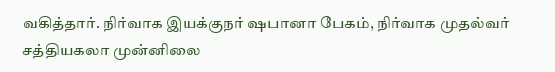வகித்தார். நிர்வாக இயக்குநர் ஷபானா பேகம், நிர்வாக முதல்வர் சத்தியகலா முன்னிலை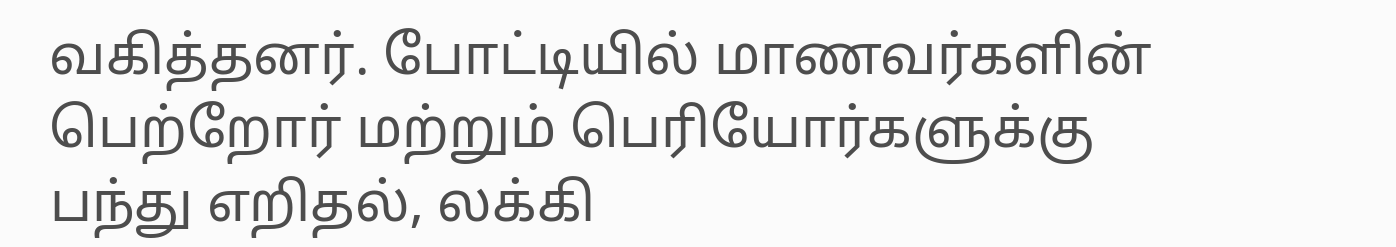வகித்தனர். போட்டியில் மாணவர்களின் பெற்றோர் மற்றும் பெரியோர்களுக்கு பந்து எறிதல், லக்கி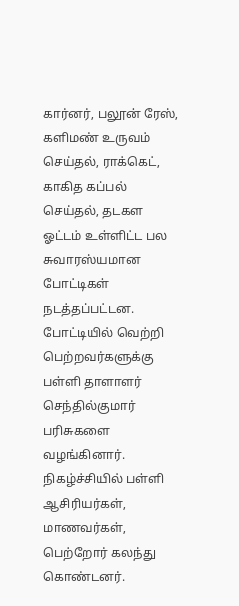கார்னர், பலூன் ரேஸ், களிமண் உருவம் செய்தல், ராக்கெட், காகித கப்பல் செய்தல், தடகள ஓட்டம் உள்ளிட்ட பல சுவாரஸ்யமான போட்டிகள் நடத்தப்பட்டன.
போட்டியில் வெற்றி பெற்றவர்களுக்கு பள்ளி தாளாளர் செந்தில்குமார் பரிசுகளை வழங்கினார். நிகழ்ச்சியில் பள்ளி ஆசிரியர்கள், மாணவர்கள், பெற்றோர் கலந்து கொண்டனர்.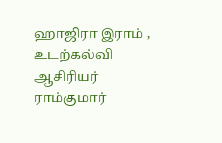ஹாஜிரா இராம் , உடற்கல்வி ஆசிரியர் ராம்குமார்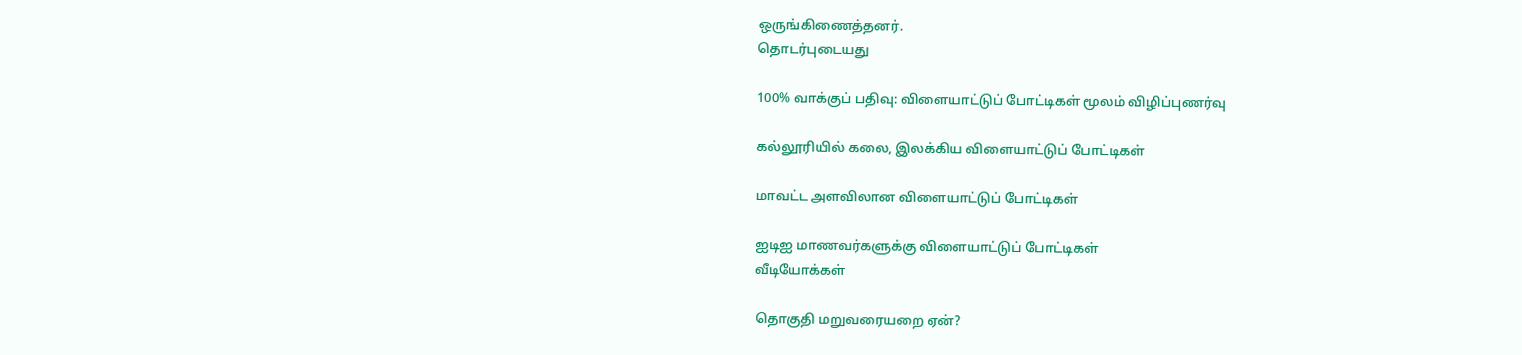ஒருங்கிணைத்தனர்.
தொடர்புடையது

100% வாக்குப் பதிவு: விளையாட்டுப் போட்டிகள் மூலம் விழிப்புணர்வு

கல்லூரியில் கலை, இலக்கிய விளையாட்டுப் போட்டிகள்

மாவட்ட அளவிலான விளையாட்டுப் போட்டிகள்

ஐடிஐ மாணவர்களுக்கு விளையாட்டுப் போட்டிகள்
வீடியோக்கள்

தொகுதி மறுவரையறை ஏன்?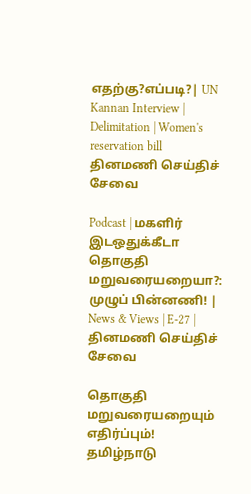எதற்கு?எப்படி?| UN Kannan Interview | Delimitation | Women's reservation bill
தினமணி செய்திச் சேவை

Podcast | மகளிர் இடஒதுக்கீடா தொகுதி மறுவரையறையா?: முழுப் பின்னணி! | News & Views | E-27 |
தினமணி செய்திச் சேவை

தொகுதி மறுவரையறையும் எதிர்ப்பும்! தமிழ்நாடு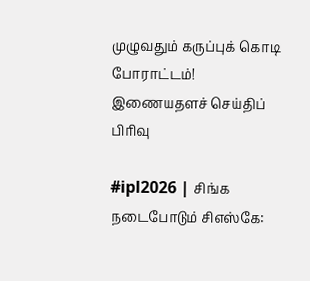முழுவதும் கருப்புக் கொடி போராட்டம்!
இணையதளச் செய்திப் பிரிவு

#ipl2026 | சிங்க நடைபோடும் சிஎஸ்கே: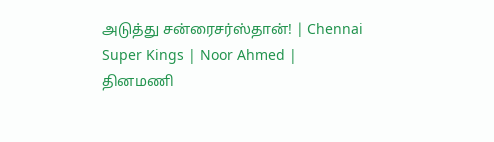அடுத்து சன்ரைசர்ஸ்தான்! | Chennai Super Kings | Noor Ahmed |
தினமணி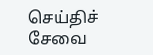செய்திச் சேவை